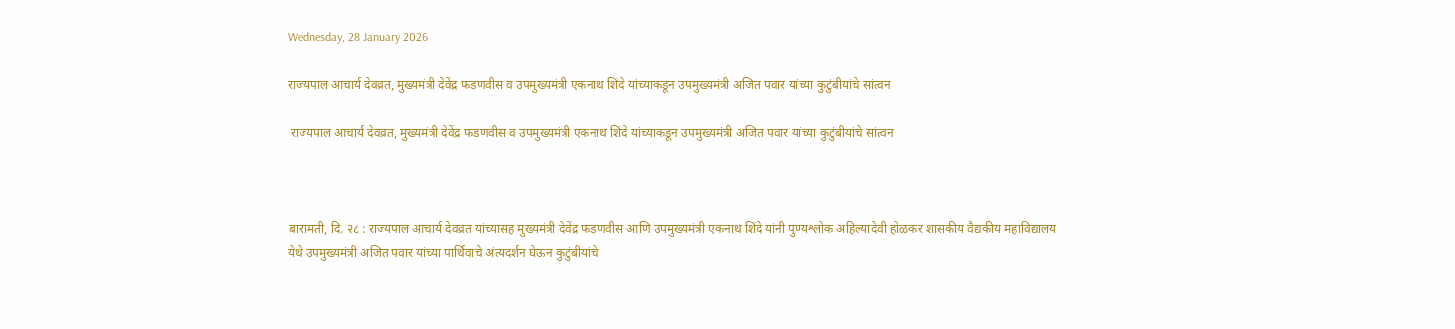Wednesday, 28 January 2026

राज्यपाल आचार्य देवव्रत, मुख्यमंत्री देवेंद्र फडणवीस व उपमुख्यमंत्री एकनाथ शिंदे यांच्याकडून उपमुख्यमंत्री अजित पवार यांच्या कुटुंबीयांचे सांत्वन

 राज्यपाल आचार्य देवव्रत, मुख्यमंत्री देवेंद्र फडणवीस व उपमुख्यमंत्री एकनाथ शिंदे यांच्याकडून उपमुख्यमंत्री अजित पवार यांच्या कुटुंबीयांचे सांत्वन



बारामती, दि. २८ : राज्यपाल आचार्य देवव्रत यांच्यासह मुख्यमंत्री देवेंद्र फडणवीस आणि उपमुख्यमंत्री एकनाथ शिंदे यांनी पुण्यश्लोक अहिल्यादेवी होळकर शासकीय वैद्यकीय महाविद्यालय येथे उपमुख्यमंत्री अजित पवार यांच्या पार्थिवाचे अंत्यदर्शन घेऊन कुटुंबीयांचे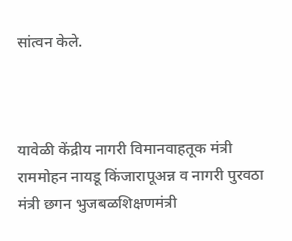सांत्वन केले.



यावेळी केंद्रीय नागरी विमानवाहतूक मंत्री राममोहन नायडू किंजारापूअन्न व नागरी पुरवठा मंत्री छगन भुजबळशिक्षणमंत्री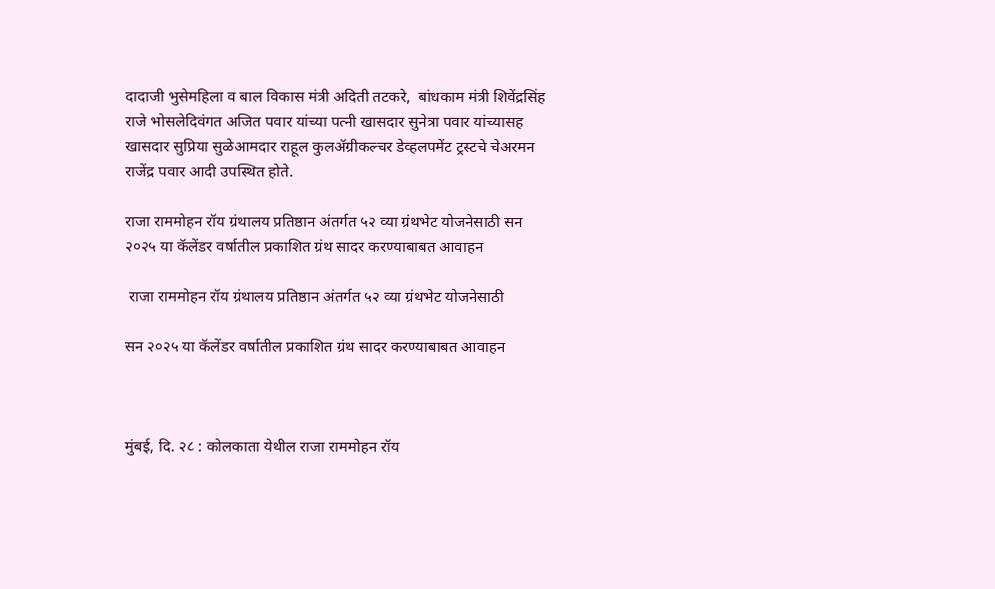दादाजी भुसेमहिला व बाल विकास मंत्री अदिती तटकरे,  बांधकाम मंत्री शिवेंद्रसिंह राजे भोसलेदिवंगत अजित पवार यांच्या पत्नी खासदार सुनेत्रा पवार यांच्यासह खासदार सुप्रिया सुळेआमदार राहूल कुलॲग्रीकल्चर डेव्हलपमेंट ट्रस्टचे चेअरमन राजेंद्र पवार आदी उपस्थित होते.

राजा राममोहन रॉय ग्रंथालय प्रतिष्ठान अंतर्गत ५२ व्या ग्रंथभेट योजनेसाठी सन २०२५ या कॅलेंडर वर्षातील प्रकाशित ग्रंथ सादर करण्याबाबत आवाहन

 राजा राममोहन रॉय ग्रंथालय प्रतिष्ठान अंतर्गत ५२ व्या ग्रंथभेट योजनेसाठी

सन २०२५ या कॅलेंडर वर्षातील प्रकाशित ग्रंथ सादर करण्याबाबत आवाहन



मुंबई, दि. २८ : कोलकाता येथील राजा राममोहन रॉय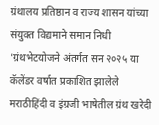ग्रंथालय प्रतिष्ठान व राज्य शासन यांच्या संयुक्त विद्यमाने समान निधी 'ग्रंथभेटयोजने अंतर्गत सन २०२५ या कॅलेंडर वर्षात प्रकाशित झालेले मराठीहिंदी व इंग्रजी भाषेतील ग्रंथ खरेदी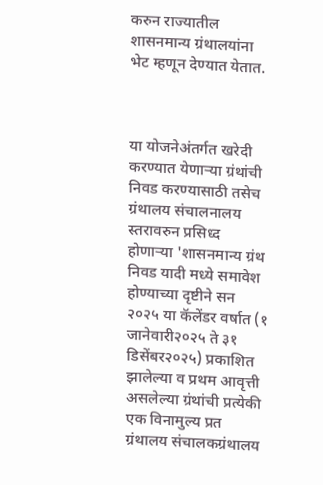करुन राज्यातील शासनमान्य ग्रंथालयांना भेट म्हणून देण्यात येतात.



या योजनेअंतर्गत खरेदी करण्यात येणाऱ्या ग्रंथांची निवड करण्यासाठी तसेच ग्रंथालय संचालनालय स्तरावरुन प्रसिध्द होणाऱ्या 'शासनमान्य ग्रंथ निवड यादी मध्ये समावेश होण्याच्या दृष्टीने सन २०२५ या कॅलेंडर वर्षात (१ जानेवारी२०२५ ते ३१ डिसेंबर२०२५) प्रकाशित झालेल्या व प्रथम आवृत्ती असलेल्या ग्रंथांची प्रत्येकी एक विनामुल्य प्रत ग्रंथालय संचालकग्रंथालय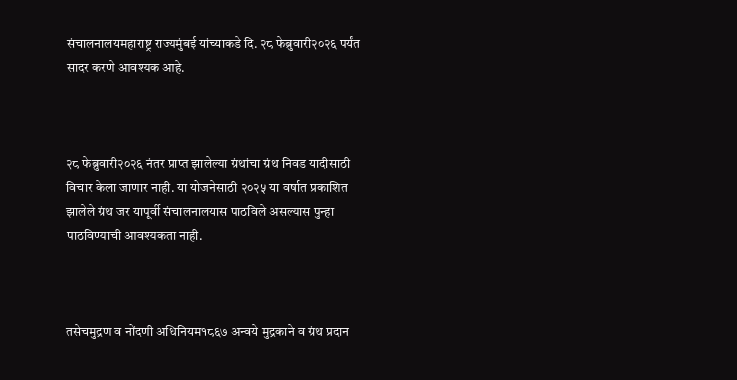संचालनालयमहाराष्ट्र राज्यमुंबई यांच्याकडे दि. २८ फेब्रुवारी२०२६ पर्यंत सादर करणे आवश्यक आहे.



२८ फेब्रुवारी२०२६ नंतर प्राप्त झालेल्या ग्रंथांचा ग्रंथ निवड यादीसाठी विचार केला जाणार नाही. या योजनेसाठी २०२५ या वर्षात प्रकाशित झालेले ग्रंथ जर यापूर्वी संचालनालयास पाठविले असल्यास पुन्हा पाठविण्याची आवश्यकता नाही.



तसेचमुद्रण व नोंदणी अधिनियम१८६७ अन्वये मुद्रकाने व ग्रंथ प्रदान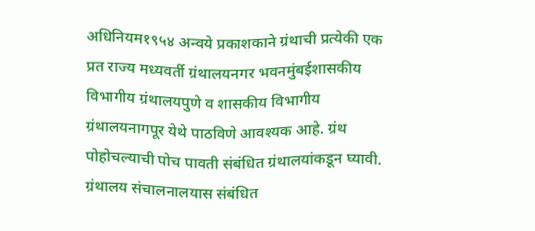अधिनियम१९५४ अन्वये प्रकाशकाने ग्रंथाची प्रत्येकी एक प्रत राज्य मध्यवर्ती ग्रंथालयनगर भवनमुंबईशासकीय विभागीय ग्रंथालयपुणे व शासकीय विभागीय ग्रंथालयनागपूर येथे पाठविणे आवश्यक आहे. ग्रंथ पोहोचल्याची पोच पावती संबंधित ग्रंथालयांकडून घ्यावी. ग्रंथालय संचालनालयास संबंधित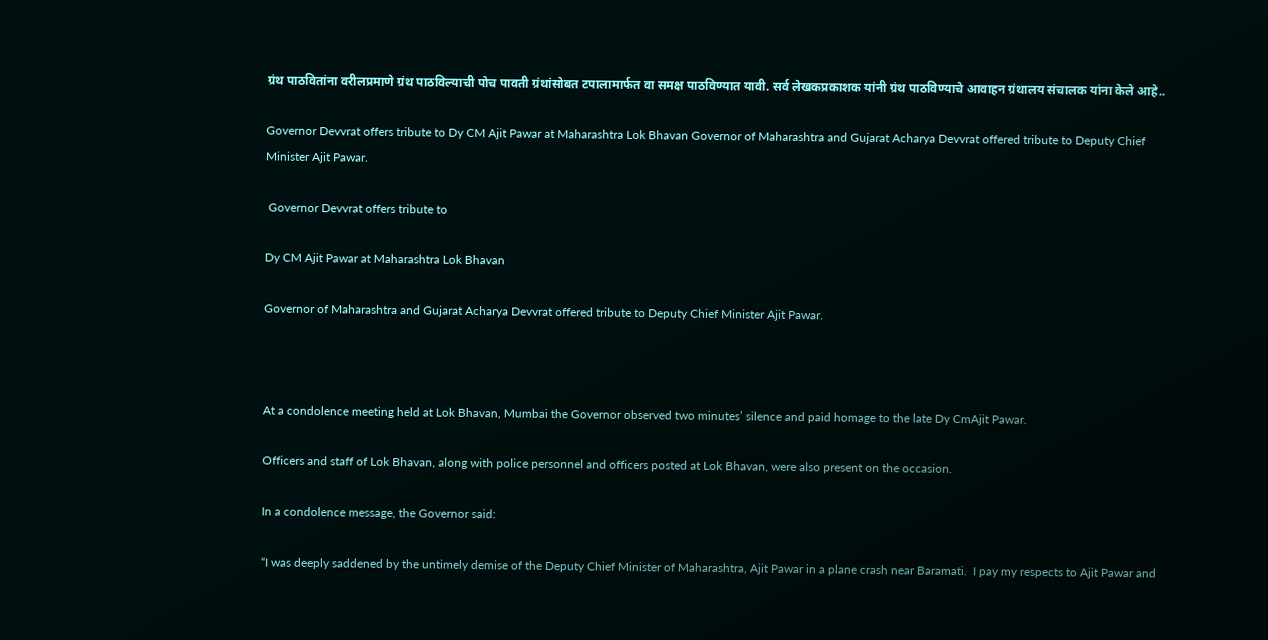ग्रंथ पाठवितांना वरीलप्रमाणे ग्रंथ पाठविल्याची पोच पावती ग्रंथांसोबत टपालामार्फत वा समक्ष पाठविण्यात यावी. सर्व लेखकप्रकाशक यांनी ग्रंथ पाठविण्याचे आवाहन ग्रंथालय संचालक यांना केले आहे..

Governor Devvrat offers tribute to Dy CM Ajit Pawar at Maharashtra Lok Bhavan Governor of Maharashtra and Gujarat Acharya Devvrat offered tribute to Deputy Chief Minister Ajit Pawar.

 Governor Devvrat offers tribute to

Dy CM Ajit Pawar at Maharashtra Lok Bhavan

Governor of Maharashtra and Gujarat Acharya Devvrat offered tribute to Deputy Chief Minister Ajit Pawar.



At a condolence meeting held at Lok Bhavan, Mumbai the Governor observed two minutes’ silence and paid homage to the late Dy CmAjit Pawar.

Officers and staff of Lok Bhavan, along with police personnel and officers posted at Lok Bhavan, were also present on the occasion.

In a condolence message, the Governor said:

“I was deeply saddened by the untimely demise of the Deputy Chief Minister of Maharashtra, Ajit Pawar in a plane crash near Baramati.  I pay my respects to Ajit Pawar and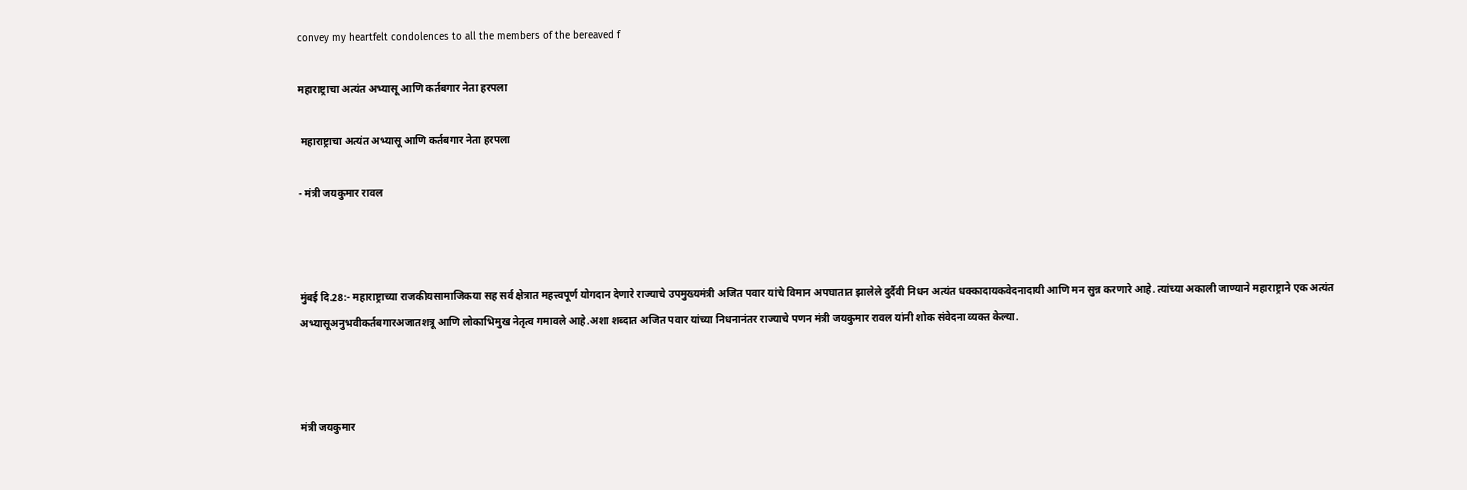convey my heartfelt condolences to all the members of the bereaved f

महाराष्ट्राचा अत्यंत अभ्यासू आणि कर्तबगार नेता हरपला

 महाराष्ट्राचा अत्यंत अभ्यासू आणि कर्तबगार नेता हरपला

- मंत्री जयकुमार रावल



मुंबई दि.28:- महाराष्ट्राच्या राजकीयसामाजिकया सह सर्व क्षेत्रात महत्त्वपूर्ण योगदान देणारे राज्याचे उपमुख्यमंत्री अजित पवार यांचे विमान अपघातात झालेले दुर्दैवी निधन अत्यंत धक्कादायकवेदनादायी आणि मन सुन्न करणारे आहे. त्यांच्या अकाली जाण्याने महाराष्ट्राने एक अत्यंत अभ्यासूअनुभवीकर्तबगारअजातशत्रू आणि लोकाभिमुख नेतृत्व गमावले आहे.अशा शब्दात अजित पवार यांच्या निधनानंतर राज्याचे पणन मंत्री जयकुमार रावल यांनी शोक संवेदना व्यक्त केल्या.



मंत्री जयकुमार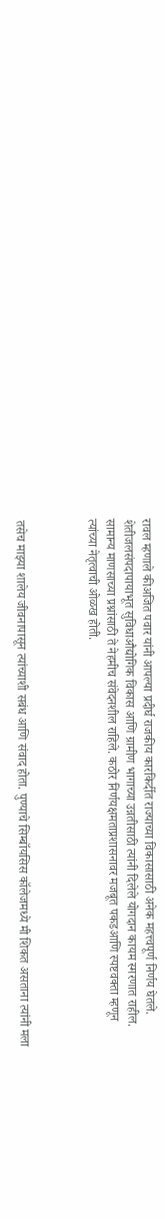रावल म्हणाले कीअजित पवार यांनी आपल्या प्रदीर्घ राजकीय कारकिर्दीत राज्याच्या विकासासाठी अनेक महत्त्वपूर्ण निर्णय घेतले. शेतीजलसंपदापायाभूत सुविधाऔद्योगिक विकास आणि ग्रामीण भागाच्या उन्नतीसाठी त्यांनी दिलेले योगदान कायम स्मरणात राहील. सामान्य माणसाच्या प्रश्नांसाठी ते नेहमीच संवेदनशील राहिले. कठोर निर्णयक्षमताप्रशासनावर मजबूत पकडआणि स्पष्टवक्ता म्हणून त्यांच्या नेतृत्वाची ओळख होती.



तसेच माझ्या शालेय जीवनापासून त्यांच्याशी सबंध आणि संवाद होता. पुण्याचे सिम्बॉयसिस कॉलेजमध्ये मी शिकत असताना त्यांनी मला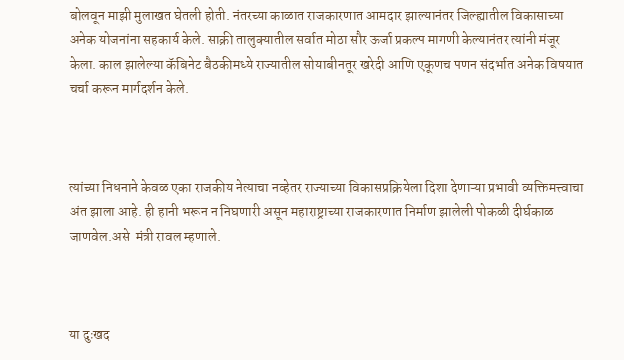बोलवून माझी मुलाखत घेतली होती. नंतरच्या काळात राजकारणात आमदार झाल्यानंतर जिल्ह्यातील विकासाच्या अनेक योजनांना सहकार्य केले. साक्री तालुक्यातील सर्वात मोठा सौर ऊर्जा प्रकल्प मागणी केल्यानंतर त्यांनी मंजूर केला. काल झालेल्या कॅबिनेट बैठकीमध्ये राज्यातील सोयाबीनतूर खरेदी आणि एकूणच पणन संदर्भात अनेक विषयात चर्चा करून मार्गदर्शन केले.



त्यांच्या निधनाने केवळ एका राजकीय नेत्याचा नव्हेतर राज्याच्या विकासप्रक्रियेला दिशा देणाऱ्या प्रभावी व्यक्तिमत्त्वाचा अंत झाला आहे. ही हानी भरून न निघणारी असून महाराष्ट्राच्या राजकारणात निर्माण झालेली पोकळी दीर्घकाळ जाणवेल.असे  मंत्री रावल म्हणाले.



या दुःखद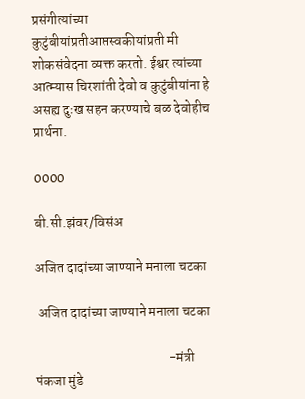प्रसंगीत्यांच्या कुटुंबीयांप्रतीआप्तस्वकीयांप्रती मी शोकसंवेदना व्यक्त करतो. ईश्वर त्यांच्या आत्म्यास चिरशांती देवो व कुटुंबीयांना हे असह्य दुःख सहन करण्याचे बळ देवोहीच प्रार्थना.

0000

बी.सी.झंवर/विसंअ

अजित दादांच्या जाण्याने मनाला चटका

 अजित दादांच्या जाण्याने मनाला चटका

                                                -मंत्री पंकजा मुंडे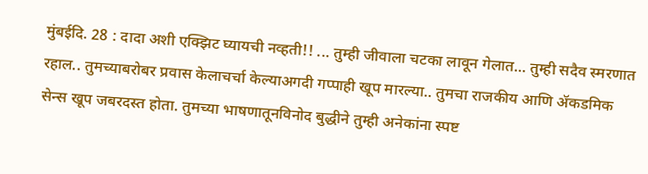मुंबईदि. 28 : दादा अशी एक्झिट घ्यायची नव्हती!! ... तुम्ही जीवाला चटका लावून गेलात... तुम्ही सदैव स्मरणात रहाल.. तुमच्याबरोबर प्रवास केलाचर्चा केल्याअगदी गप्पाही खूप मारल्या.. तुमचा राजकीय आणि ॲकडमिक सेन्स खूप जबरदस्त होता. तुमच्या भाषणातूनविनोद बुद्धीने तुम्ही अनेकांना स्पष्ट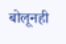बोलूनही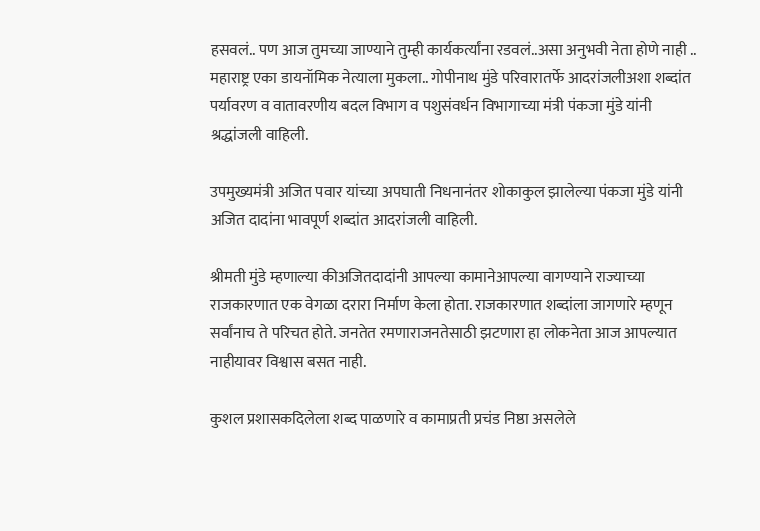हसवलं.. पण आज तुमच्या जाण्याने तुम्ही कार्यकर्त्यांना रडवलं..असा अनुभवी नेता होणे नाही .. महाराष्ट्र एका डायनॉमिक नेत्याला मुकला.. गोपीनाथ मुंडे परिवारातर्फे आदरांजलीअशा शब्दांत पर्यावरण व वातावरणीय बदल विभाग व पशुसंवर्धन विभागाच्या मंत्री पंकजा मुंडे यांनी श्रद्धांजली वाहिली.

उपमुख्यमंत्री अजित पवार यांच्या अपघाती निधनानंतर शोकाकुल झालेल्या पंकजा मुंडे यांनी अजित दादांना भावपूर्ण शब्दांत आदरांजली वाहिली.

श्रीमती मुंडे म्हणाल्या कीअजितदादांनी आपल्या कामानेआपल्या वागण्याने राज्याच्या राजकारणात एक वेगळा दरारा निर्माण केला होता. राजकारणात शब्दांला जागणारे म्हणून सर्वांनाच ते परिचत होते. जनतेत रमणाराजनतेसाठी झटणारा हा लोकनेता आज आपल्यात नाहीयावर विश्वास बसत नाही.

कुशल प्रशासकदिलेला शब्द पाळणारे व कामाप्रती प्रचंड निष्ठा असलेले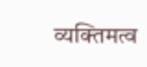व्यक्तिमत्व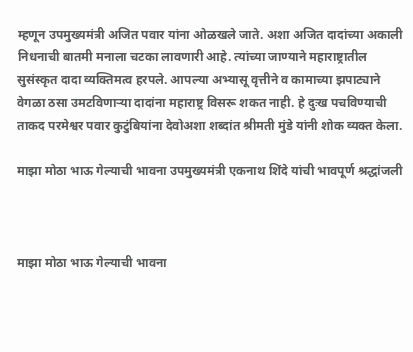म्हणून उपमुख्यमंत्री अजित पवार यांना ओळखले जाते. अशा अजित दादांच्या अकाली निधनाची बातमी मनाला चटका लावणारी आहे. त्यांच्या जाण्याने महाराष्ट्रातील सुसंस्कृत दादा व्यक्तिमत्व हरपले. आपल्या अभ्यासू वृत्तीने व कामाच्या झपाट्याने वेगळा ठसा उमटविणाऱ्या दादांना महाराष्ट्र विसरू शकत नाही. हे दुःख पचविण्याची ताकद परमेश्वर पवार कुटुंबियांना देवोअशा शब्दांत श्रीमती मुंडे यांनी शोक व्यक्त केला.

माझा मोठा भाऊ गेल्याची भावना उपमुख्यमंत्री एकनाथ शिंदे यांची भावपूर्ण श्रद्धांजली



माझा मोठा भाऊ गेल्याची भावना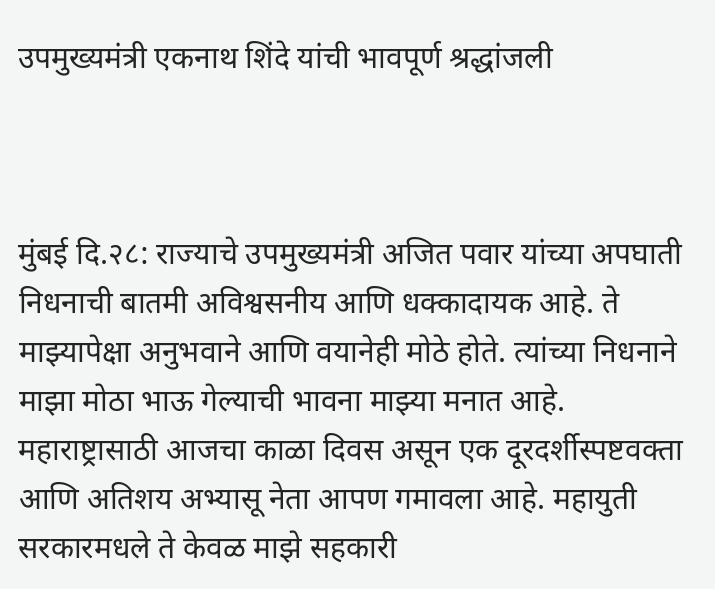उपमुख्यमंत्री एकनाथ शिंदे यांची भावपूर्ण श्रद्धांजली



मुंबई दि.२८: राज्याचे उपमुख्यमंत्री अजित पवार यांच्या अपघाती निधनाची बातमी अविश्वसनीय आणि धक्कादायक आहे. ते माझ्यापेक्षा अनुभवाने आणि वयानेही मोठे होते. त्यांच्या निधनाने माझा मोठा भाऊ गेल्याची भावना माझ्या मनात आहे. महाराष्ट्रासाठी आजचा काळा दिवस असून एक दूरदर्शीस्पष्टवक्ता आणि अतिशय अभ्यासू नेता आपण गमावला आहे. महायुती सरकारमधले ते केवळ माझे सहकारी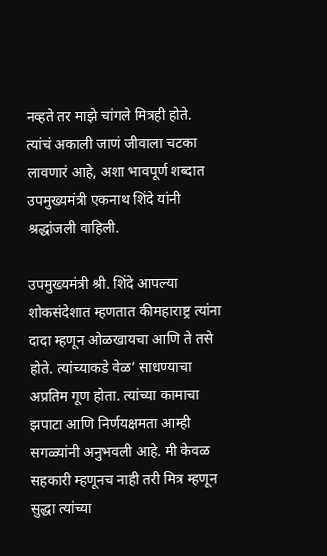नव्हते तर माझे चांगले मित्रही होते. त्यांचं अकाली जाणं जीवाला चटका लावणारं आहे, अशा भावपूर्ण शब्दात उपमुख्यमंत्री एकनाथ शिंदे यांनी श्रद्धांजली वाहिली.

उपमुख्यमंत्री श्री. शिंदे आपल्या शोकसंदेशात म्हणतात कीमहाराष्ट्र त्यांना दादा म्हणून ओळखायचा आणि ते तसे होते. त्यांच्याकडे वेळ’ साधण्याचा अप्रतिम गूण होता. त्यांच्या कामाचा झपाटा आणि निर्णयक्षमता आम्ही सगळ्यांनी अनुभवली आहे. मी केवळ सहकारी म्हणूनच नाही तरी मित्र म्हणून सुद्धा त्यांच्या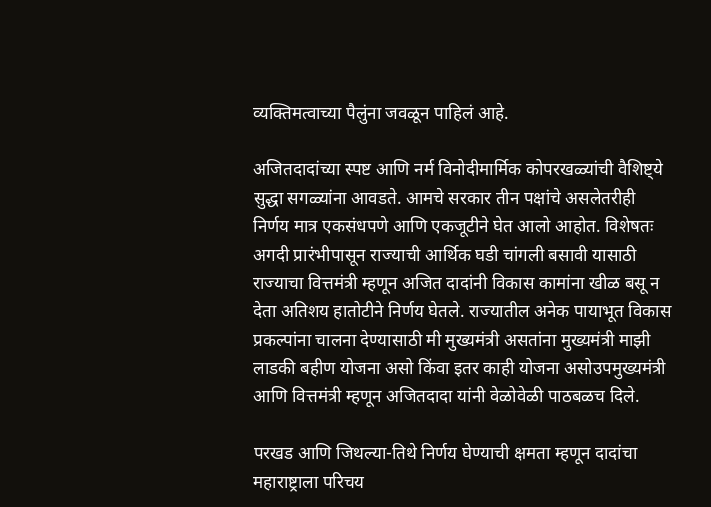व्यक्तिमत्वाच्या पैलुंना जवळून पाहिलं आहे.

अजितदादांच्या स्पष्ट आणि नर्म विनोदीमार्मिक कोपरखळ्यांची वैशिष्ट्ये सुद्धा सगळ्यांना आवडते. आमचे सरकार तीन पक्षांचे असलेतरीही निर्णय मात्र एकसंधपणे आणि एकजूटीने घेत आलो आहोत. विशेषतः अगदी प्रारंभीपासून राज्याची आर्थिक घडी चांगली बसावी यासाठी राज्याचा वित्तमंत्री म्हणून अजित दादांनी विकास कामांना खीळ बसू न देता अतिशय हातोटीने निर्णय घेतले. राज्यातील अनेक पायाभूत विकास प्रकल्पांना चालना देण्यासाठी मी मुख्यमंत्री असतांना मुख्यमंत्री माझी लाडकी बहीण योजना असो किंवा इतर काही योजना असोउपमुख्यमंत्री आणि वित्तमंत्री म्हणून अजितदादा यांनी वेळोवेळी पाठबळच दिले.

परखड आणि जिथल्या-तिथे निर्णय घेण्याची क्षमता म्हणून दादांचा महाराष्ट्राला परिचय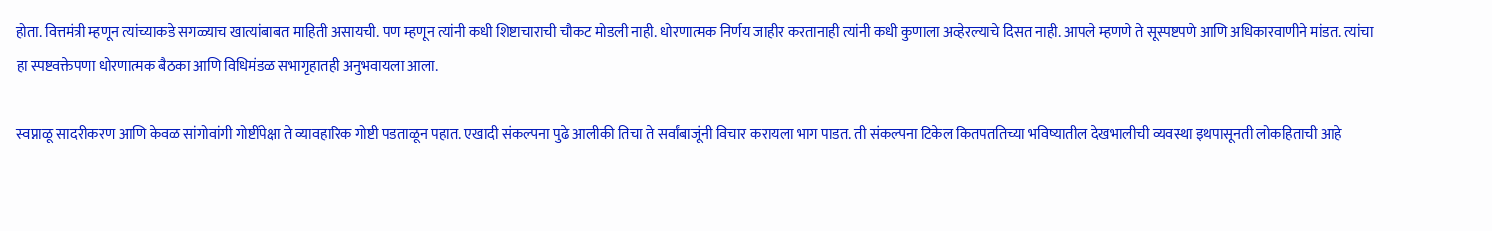होता. वित्तमंत्री म्हणून त्यांच्याकडे सगळ्याच खात्यांबाबत माहिती असायची. पण म्हणून त्यांनी कधी शिष्टाचाराची चौकट मोडली नाही. धोरणात्मक निर्णय जाहीर करतानाही त्यांनी कधी कुणाला अव्हेरल्याचे दिसत नाही. आपले म्हणणे ते सूस्पष्टपणे आणि अधिकारवाणीने मांडत. त्यांचा हा स्पष्टवक्तेपणा धोरणात्मक बैठका आणि विधिमंडळ सभागृहातही अनुभवायला आला.

स्वप्नाळू सादरीकरण आणि केवळ सांगोवांगी गोष्टींपेक्षा ते व्यावहारिक गोष्टी पडताळून पहात. एखादी संकल्पना पुढे आलीकी तिचा ते सर्वांबाजूंनी विचार करायला भाग पाडत. ती संकल्पना टिकेल कितपततिच्या भविष्यातील देखभालीची व्यवस्था इथपासूनती लोकहिताची आहे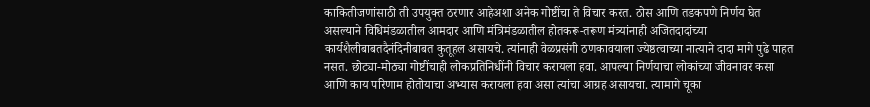काकितीजणांसाठी ती उपयुक्त ठरणार आहेअशा अनेक गोष्टींचा ते विचार करत. ठोस आणि तडकपणे निर्णय घेत असल्याने विधिमंडळातील आमदार आणि मंत्रिमंडळातील होतकरू-तरूण मंत्र्यांनाही अजितदादांच्या कार्यशैलीबाबतदैनंदिनीबाबत कुतूहल असायचे. त्यांनाही वेळप्रसंगी ठणकावयाला ज्येष्ठत्वाच्या नात्याने दादा मागे पुढे पाहत नसत. छोट्या-मोठ्या गोष्टींचाही लोकप्रतिनिधींनी विचार करायला हवा. आपल्या निर्णयाचा लोकांच्या जीवनावर कसा आणि काय परिणाम होतोयाचा अभ्यास करायला हवा असा त्यांचा आग्रह असायचा. त्यामागे चूका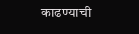काढण्याची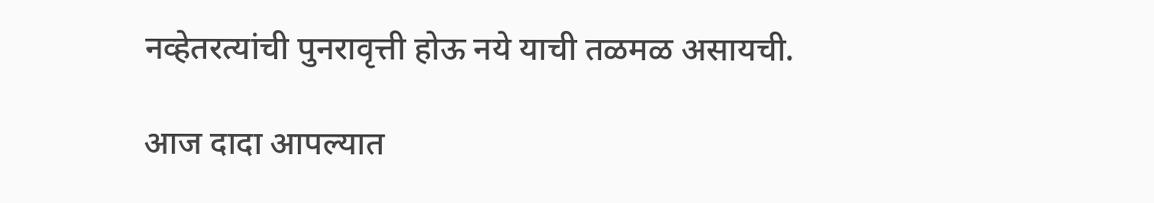नव्हेतरत्यांची पुनरावृत्ती होऊ नये याची तळमळ असायची.

आज दादा आपल्यात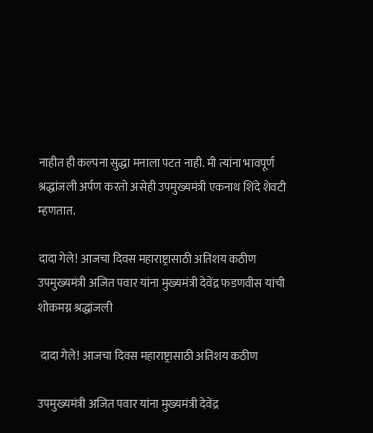नाहीत ही कल्पना सुद्धा मनाला पटत नाही. मी त्यांना भावपूर्ण श्रद्धांजली अर्पण करतो असेही उपमुख्यमंत्री एकनाथ शिंदे शेवटी म्हणतात.

दादा गेले! आजचा दिवस महाराष्ट्रासाठी अतिशय कठीण उपमुख्यमंत्री अजित पवार यांना मुख्यमंत्री देवेंद्र फडणवीस यांची शोकमग्न श्रद्धांजली

 दादा गेले! आजचा दिवस महाराष्ट्रासाठी अतिशय कठीण

उपमुख्यमंत्री अजित पवार यांना मुख्यमंत्री देवेंद्र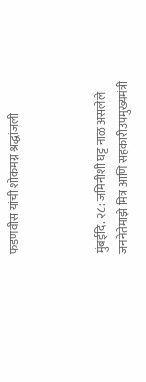फडणवीस यांची शोकमग्न श्रद्धांजली



मुंबईदि. २८: जमिनीशी घट्ट नाळ असलेले जननेतेमाझे मित्र आणि सहकारीउपमुख्यमंत्री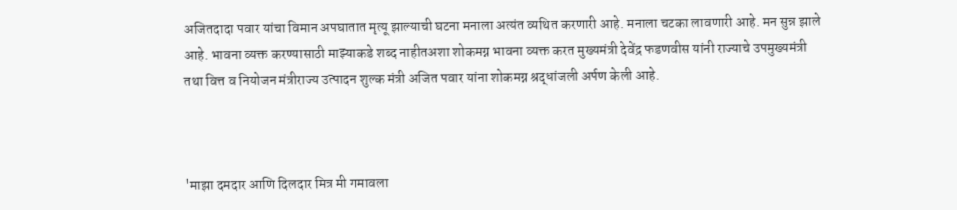अजितदादा पवार यांचा विमान अपघातात मृत्यू झाल्याची घटना मनाला अत्यंत व्यथित करणारी आहे. मनाला चटका लावणारी आहे. मन सुन्न झाले आहे. भावना व्यक्त करण्यासाठी माझ्याकडे शब्द नाहीतअशा शोकमग्न भावना व्यक्त करत मुख्यमंत्री देवेंद्र फडणवीस यांनी राज्याचे उपमुख्यमंत्री तथा वित्त व नियोजन मंत्रीराज्य उत्पादन शुल्क मंत्री अजित पवार यांना शोकमग्न श्रद्धांजली अर्पण केली आहे.



'माझा दमदार आणि दिलदार मित्र मी गमावला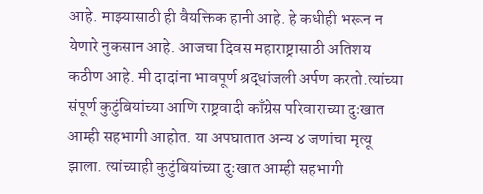आहे. माझ्यासाठी ही वैयक्तिक हानी आहे. हे कधीही भरून न येणारे नुकसान आहे. आजचा दिवस महाराष्ट्रासाठी अतिशय कठीण आहे. मी दादांना भावपूर्ण श्रद्धांजली अर्पण करतो.त्यांच्या संपूर्ण कुटुंबियांच्या आणि राष्ट्रवादी काँग्रेस परिवाराच्या दुःखात आम्ही सहभागी आहोत. या अपघातात अन्य ४ जणांचा मृत्यू झाला. त्यांच्याही कुटुंबियांच्या दुःखात आम्ही सहभागी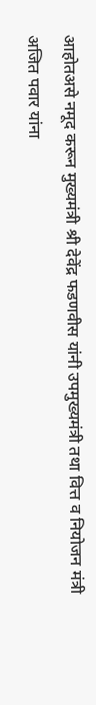आहोतअसे नमूद करून मुख्यमंत्री श्री देवेंद्र फडणवीस यांनी उपमुख्यमंत्री तथा वित्त व नियोजन मंत्री अजित पवार यांना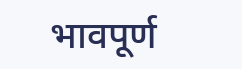भावपूर्ण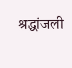श्रद्धांजली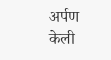अर्पण केली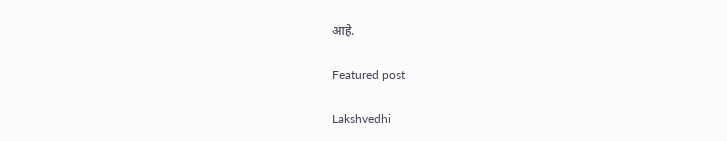आहे.

Featured post

Lakshvedhi